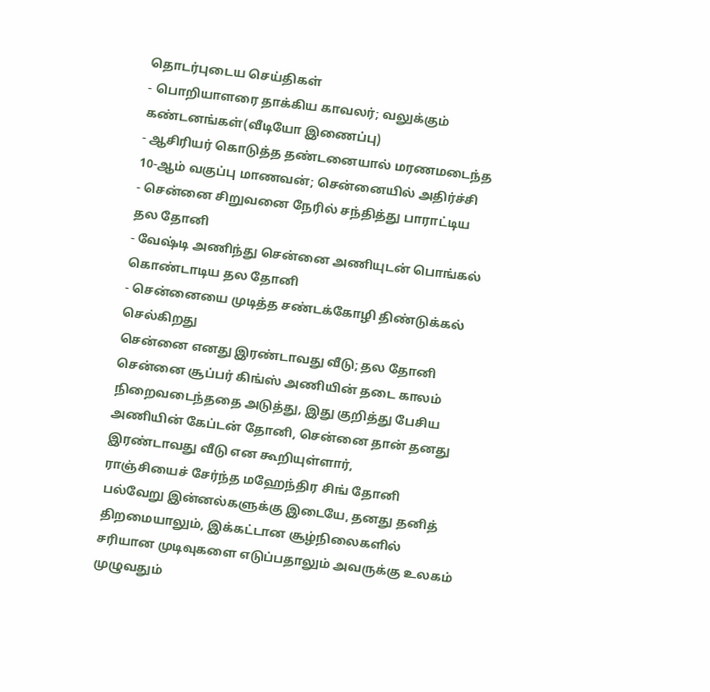தொடர்புடைய செய்திகள்
- பொறியாளரை தாக்கிய காவலர்; வலுக்கும் கண்டனங்கள்(வீடியோ இணைப்பு)
- ஆசிரியர் கொடுத்த தண்டனையால் மரணமடைந்த 10-ஆம் வகுப்பு மாணவன்; சென்னையில் அதிர்ச்சி
- சென்னை சிறுவனை நேரில் சந்தித்து பாராட்டிய தல தோனி
- வேஷ்டி அணிந்து சென்னை அணியுடன் பொங்கல் கொண்டாடிய தல தோனி
- சென்னையை முடித்த சண்டக்கோழி திண்டுக்கல் செல்கிறது
சென்னை எனது இரண்டாவது வீடு; தல தோனி
சென்னை சூப்பர் கிங்ஸ் அணியின் தடை காலம் நிறைவடைந்ததை அடுத்து, இது குறித்து பேசிய அணியின் கேப்டன் தோனி, சென்னை தான் தனது இரண்டாவது வீடு என கூறியுள்ளார்,
ராஞ்சியைச் சேர்ந்த மஹேந்திர சிங் தோனி பல்வேறு இன்னல்களுக்கு இடையே, தனது தனித் திறமையாலும், இக்கட்டான சூழ்நிலைகளில் சரியான முடிவுகளை எடுப்பதாலும் அவருக்கு உலகம் முழுவதும்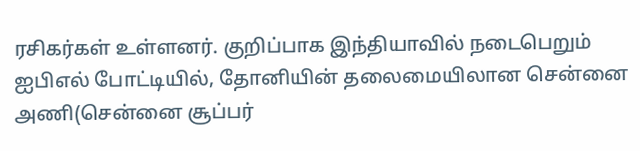ரசிகர்கள் உள்ளனர். குறிப்பாக இந்தியாவில் நடைபெறும் ஐபிஎல் போட்டியில், தோனியின் தலைமையிலான சென்னை அணி(சென்னை சூப்பர்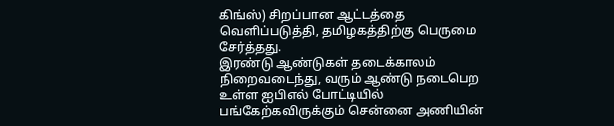கிங்ஸ்) சிறப்பான ஆட்டத்தை வெளிப்படுத்தி, தமிழகத்திற்கு பெருமை சேர்த்தது.
இரண்டு ஆண்டுகள் தடைக்காலம் நிறைவடைந்து, வரும் ஆண்டு நடைபெற உள்ள ஐபிஎல் போட்டியில் பங்கேற்கவிருக்கும் சென்னை அணியின்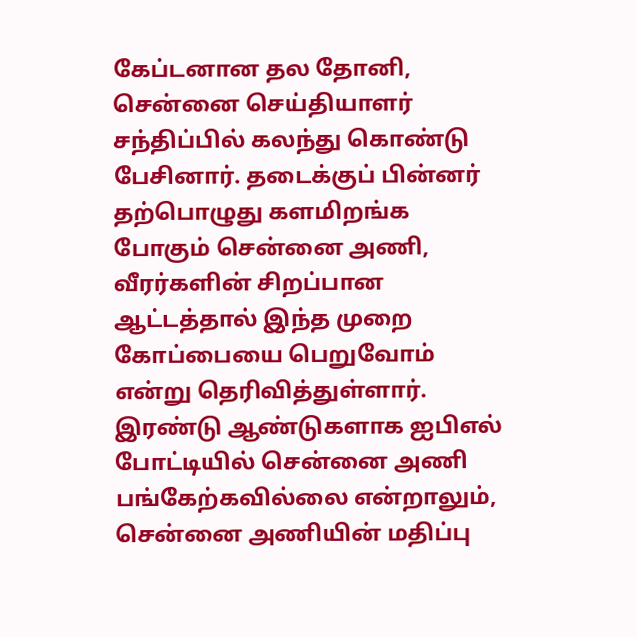கேப்டனான தல தோனி, சென்னை செய்தியாளர் சந்திப்பில் கலந்து கொண்டு பேசினார். தடைக்குப் பின்னர் தற்பொழுது களமிறங்க போகும் சென்னை அணி, வீரர்களின் சிறப்பான ஆட்டத்தால் இந்த முறை கோப்பையை பெறுவோம் என்று தெரிவித்துள்ளார்.
இரண்டு ஆண்டுகளாக ஐபிஎல் போட்டியில் சென்னை அணி பங்கேற்கவில்லை என்றாலும், சென்னை அணியின் மதிப்பு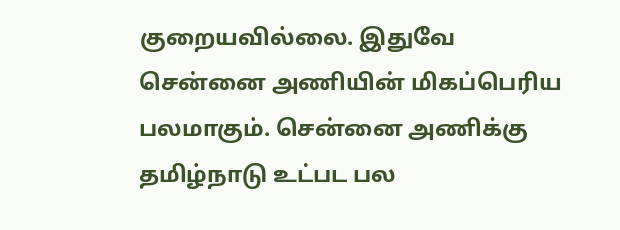குறையவில்லை. இதுவே சென்னை அணியின் மிகப்பெரிய பலமாகும். சென்னை அணிக்கு தமிழ்நாடு உட்பட பல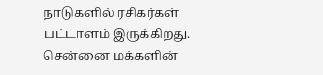நாடுகளில் ரசிகர்கள் பட்டாளம் இருக்கிறது. சென்னை மக்களின்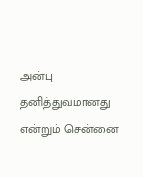அன்பு தனித்துவமானது என்றும் சென்னை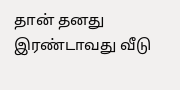தான் தனது இரண்டாவது வீடு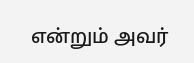என்றும் அவர்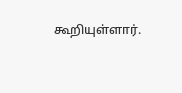கூறியுள்ளார்.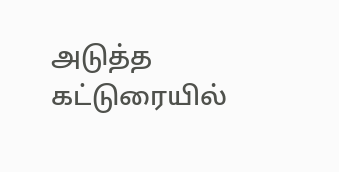அடுத்த கட்டுரையில்